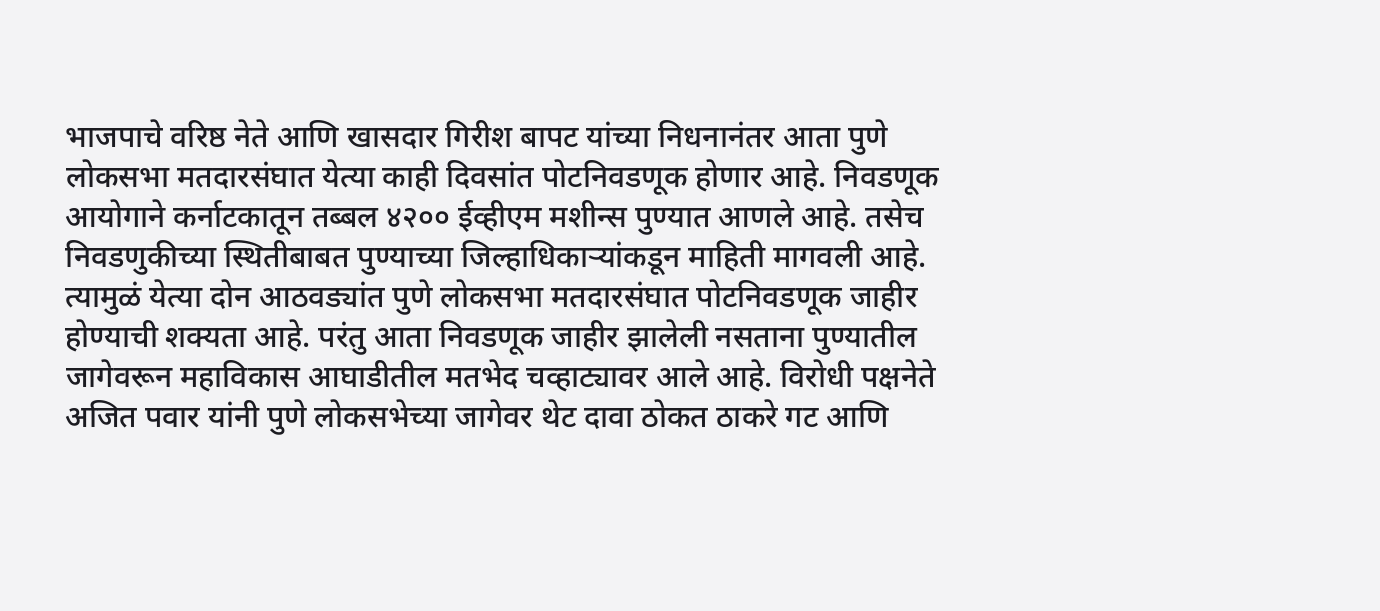भाजपाचे वरिष्ठ नेते आणि खासदार गिरीश बापट यांच्या निधनानंतर आता पुणे लोकसभा मतदारसंघात येत्या काही दिवसांत पोटनिवडणूक होणार आहे. निवडणूक आयोगाने कर्नाटकातून तब्बल ४२०० ईव्हीएम मशीन्स पुण्यात आणले आहे. तसेच निवडणुकीच्या स्थितीबाबत पुण्याच्या जिल्हाधिकाऱ्यांकडून माहिती मागवली आहे. त्यामुळं येत्या दोन आठवड्यांत पुणे लोकसभा मतदारसंघात पोटनिवडणूक जाहीर होण्याची शक्यता आहे. परंतु आता निवडणूक जाहीर झालेली नसताना पुण्यातील जागेवरून महाविकास आघाडीतील मतभेद चव्हाट्यावर आले आहे. विरोधी पक्षनेते अजित पवार यांनी पुणे लोकसभेच्या जागेवर थेट दावा ठोकत ठाकरे गट आणि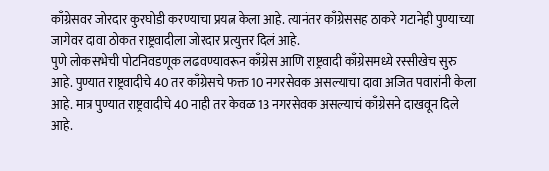काँग्रेसवर जोरदार कुरघोडी करण्याचा प्रयत्न केला आहे. त्यानंतर काँग्रेससह ठाकरे गटानेही पुण्याच्या जागेवर दावा ठोकत राष्ट्रवादीला जोरदार प्रत्युत्तर दिलं आहे.
पुणे लोकसभेची पोटनिवडणूक लढवण्यावरून काँग्रेस आणि राष्ट्रवादी काँग्रेसमध्ये रस्सीखेच सुरु आहे. पुण्यात राष्ट्रवादीचे 40 तर काँग्रेसचे फक्त 10 नगरसेवक असल्याचा दावा अजित पवारांनी केला आहे. मात्र पुण्यात राष्ट्रवादीचे 40 नाही तर केवळ 13 नगरसेवक असल्याचं काँग्रेसने दाखवून दिले आहे.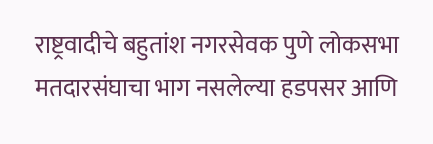राष्ट्रवादीचे बहुतांश नगरसेवक पुणे लोकसभा मतदारसंघाचा भाग नसलेल्या हडपसर आणि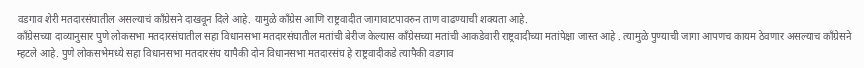वडगाव शेरी मतदारसंघातील असल्याचं काँग्रेसने दाखवून दिले आहे. यामुळे काँग्रेस आणि राष्ट्रवादीत जागावाटपावरुन ताण वाढण्याची शक्यता आहे.
कॉंग्रेसच्या दाव्यानुसार पुणे लोकसभा मतदारसंघातील सहा विधानसभा मतदारसंघातील मतांची बेरीज केल्यास कॉंग्रेसच्या मतांची आकडेवारी राष्ट्रवादीच्या मतांपेक्षा जास्त आहे . त्यामुळे पुण्याची जागा आपणच कायम ठेवणार असल्याच कॉंग्रेसने म्हटले आहे. पुणे लोकसभेमध्ये सहा विधानसभा मतदारसंघ यापैकी दोन विधानसभा मतदारसंघ हे राष्ट्रवादीकडे त्यापैकी वडगाव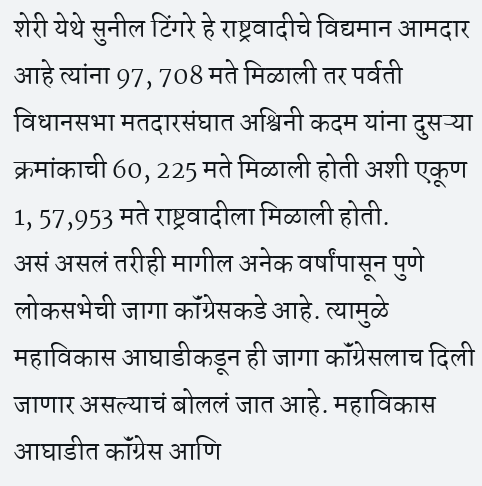शेरी येथे सुनील टिंगरे हे राष्ट्रवादीचे विद्यमान आमदार आहे त्यांना 97, 708 मते मिळाली तर पर्वती विधानसभा मतदारसंघात अश्विनी कदम यांना दुसऱ्या क्रमांकाची 60, 225 मते मिळाली होती अशी एकूण 1, 57,953 मते राष्ट्रवादीला मिळाली होती.
असं असलं तरीही मागील अनेक वर्षांपासून पुणे लोकसभेची जागा कॉंग्रेसकडे आहे. त्यामुळे महाविकास आघाडीकडून ही जागा कॉंग्रेसलाच दिली जाणार असल्याचं बोललं जात आहे. महाविकास आघाडीत कॉंग्रेस आणि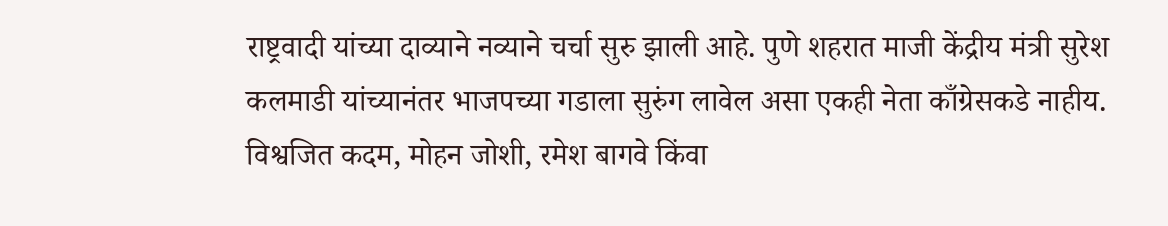राष्ट्रवादी यांच्या दाव्याने नव्याने चर्चा सुरु झाली आहे. पुणे शहरात माजी केंद्रीय मंत्री सुरेश कलमाडी यांच्यानंतर भाजपच्या गडाला सुरुंग लावेल असा एकही नेता काँग्रेसकडे नाहीय. विश्वजित कदम, मोहन जोशी, रमेश बागवे किंवा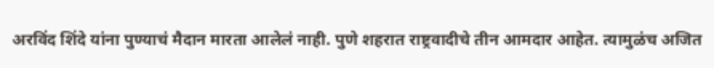अरविंद शिंदे यांना पुण्याचं मैदान मारता आलेलं नाही. पुणे शहरात राष्ट्रवादीचे तीन आमदार आहेत. त्यामुळंच अजित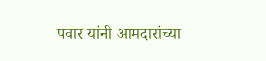पवार यांनी आमदारांच्या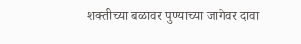शक्तीच्या बळावर पुण्याच्या जागेवर दावा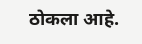ठोकला आहे.